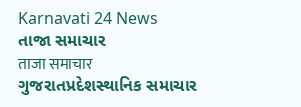Karnavati 24 News
તાજા સમાચાર
ताजा समाचार
ગુજરાતપ્રદેશસ્થાનિક સમાચાર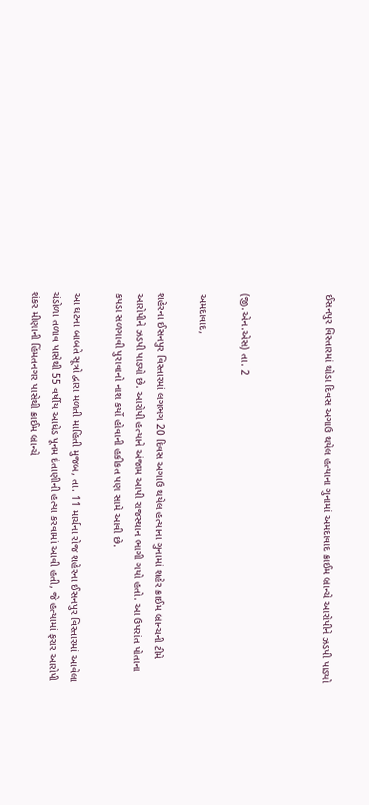ઈસનપુર વિસ્તારમાં થોડા દિવસ અગાઉ થયેલ હત્યાના ગુનામાં અમદાવાદ ક્રાઈમ બ્રાન્ચે આરોપીને ઝડપી પાડ્યો



(જી.એન.એસ) તા. 2

અમદાવાદ,

શહેરના ઈસનપુર વિસ્તારમાં લગભગ 20 દિવસ અગાઉ થયેલ હત્યાના ગુનામાં શહેર ક્રાઈમ બ્રાન્ચની ટીમે આરોપીને ઝડપી પાડ્યો છે. આરોપી હત્યાને અંજામ આપી રાજસ્થાન ભાગી ગયો હતો. આ ઉપરાંત પોતાના કપડા સળગાવી પુરાવાનો નાશ કર્યો હોવાની હકીકત પણ સામે આવી છે.

આ ઘટના બાબતે સૂત્રો દ્વારા મળતી માહિતી મુજબ, તા. 11 માર્ચના રોજ શહેરના ઈસનપુર વિસ્તારમાં આવેલા ચંડોળા તળાવ પાસેથી 55 વર્ષીય આધેડ પૂનમ દંતાણીની હત્યા કરવામાં આવી હતી, જે હત્યામાં ફરાર આરોપી શંકર મીણાની હિંમતનગર પાસેથી ક્રાઈમ બ્રાન્ચે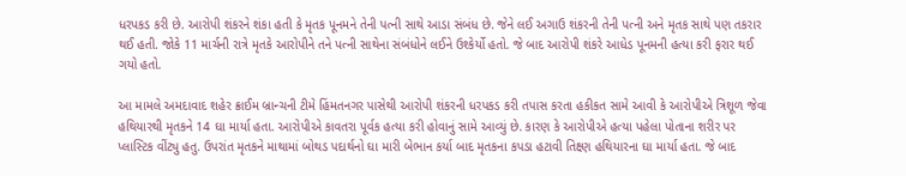ધરપકડ કરી છે. આરોપી શંકરને શંકા હતી કે મૃતક પૂનમને તેની પત્ની સાથે આડા સંબંધ છે. જેને લઈ અગાઉ શંકરની તેની પત્ની અને મૃતક સાથે પણ તકરાર થઈ હતી. જોકે 11 માર્ચની રાત્રે મૃતકે આરોપીને તને પત્ની સાથેના સંબંધોને લઈને ઉશ્કેર્યો હતો. જે બાદ આરોપી શંકરે આધેડ પૂનમની હત્યા કરી ફરાર થઈ ગયો હતો.

આ મામલે અમદાવાદ શહેર ક્રાઈમ બ્રાન્ચની ટીમે હિંમતનગર પાસેથી આરોપી શંકરની ધરપકડ કરી તપાસ કરતા હકીકત સામે આવી કે આરોપીએ ત્રિશૂળ જેવા હથિયારથી મૃતકને 14 ઘા માર્યા હતા. આરોપીએ કાવતરા પૂર્વક હત્યા કરી હોવાનું સામે આવ્યું છે. કારણ કે આરોપીએ હત્યા પહેલા પોતાના શરીર પર પ્લાસ્ટિક વીંટ્યુ હતુ. ઉપરાંત મૃતકને માથામાં બોથડ પદાર્થનો ઘા મારી બેભાન કર્યા બાદ મૃતકના કપડા હટાવી તિક્ષ્ણ હથિયારના ઘા માર્યા હતા. જે બાદ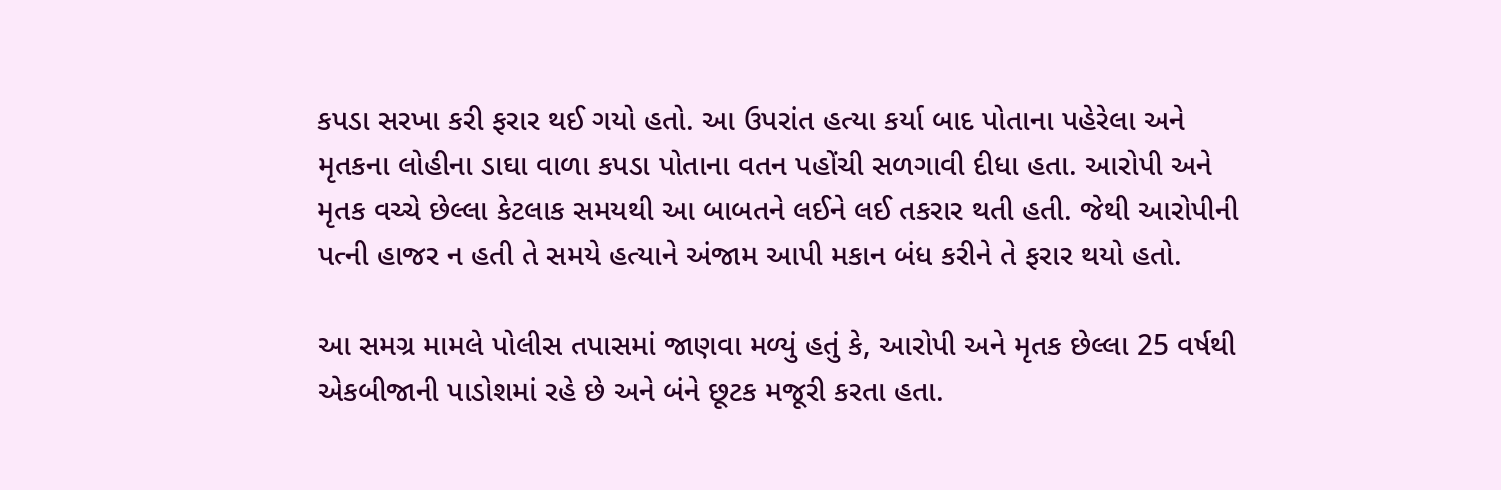કપડા સરખા કરી ફરાર થઈ ગયો હતો. આ ઉપરાંત હત્યા કર્યા બાદ પોતાના પહેરેલા અને મૃતકના લોહીના ડાઘા વાળા કપડા પોતાના વતન પહોંચી સળગાવી દીધા હતા. આરોપી અને મૃતક વચ્ચે છેલ્લા કેટલાક સમયથી આ બાબતને લઈને લઈ તકરાર થતી હતી. જેથી આરોપીની પત્ની હાજર ન હતી તે સમયે હત્યાને અંજામ આપી મકાન બંધ કરીને તે ફરાર થયો હતો.

આ સમગ્ર મામલે પોલીસ તપાસમાં જાણવા મળ્યું હતું કે, આરોપી અને મૃતક છેલ્લા 25 વર્ષથી એકબીજાની પાડોશમાં રહે છે અને બંને છૂટક મજૂરી કરતા હતા.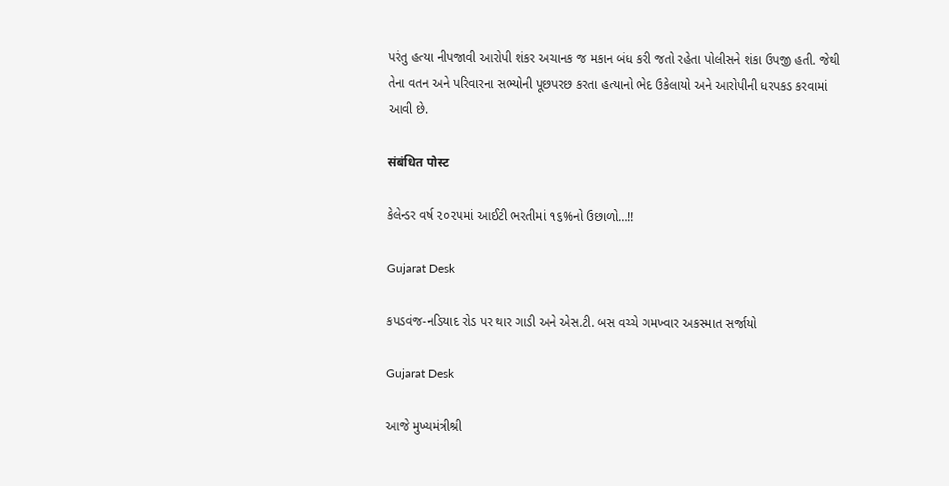પરંતુ હત્યા નીપજાવી આરોપી શંકર અચાનક જ મકાન બંધ કરી જતો રહેતા પોલીસને શંકા ઉપજી હતી. જેથી તેના વતન અને પરિવારના સભ્યોની પૂછપરછ કરતા હત્યાનો ભેદ ઉકેલાયો અને આરોપીની ધરપકડ કરવામાં આવી છે.

संबंधित पोस्ट

કેલેન્ડર વર્ષ ૨૦૨૫માં આઈટી ભરતીમાં ૧૬%નો ઉછાળો…!!

Gujarat Desk

કપડવંજ-નડિયાદ રોડ પર થાર ગાડી અને એસ.ટી. બસ વચ્ચે ગમખ્વાર અકસ્માત સર્જાયો

Gujarat Desk

આજે મુખ્યમંત્રીશ્રી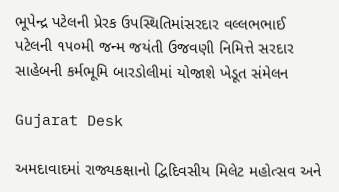ભૂપેન્દ્ર પટેલની પ્રેરક ઉપસ્થિતિમાંસરદાર વલ્લભભાઈ પટેલની ૧૫૦મી જન્મ જયંતી ઉજવણી નિમિત્તે સરદાર સાહેબની કર્મભૂમિ બારડોલીમાં યોજાશે ખેડૂત સંમેલન

Gujarat Desk

અમદાવાદમાં રાજ્યકક્ષાનો દ્વિદિવસીય મિલેટ મહોત્સવ અને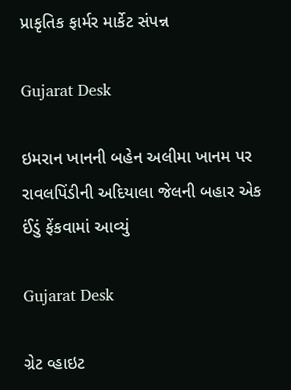પ્રાકૃતિક ફાર્મર માર્કેટ સંપન્ન

Gujarat Desk

ઇમરાન ખાનની બહેન અલીમા ખાનમ પર રાવલપિંડીની અદિયાલા જેલની બહાર એક ઈંડું ફેંકવામાં આવ્યું

Gujarat Desk

ગ્રેટ વ્હાઇટ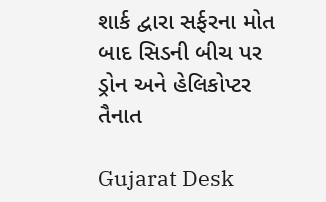શાર્ક દ્વારા સર્ફરના મોત બાદ સિડની બીચ પર ડ્રોન અને હેલિકોપ્ટર તૈનાત

Gujarat Desk